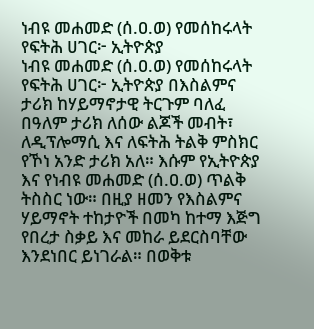ነብዩ መሐመድ (ሰ.ዐ.ወ) የመሰከሩላት የፍትሕ ሀገር፦ ኢትዮጵያ
ነብዩ መሐመድ (ሰ.ዐ.ወ) የመሰከሩላት የፍትሕ ሀገር፦ ኢትዮጵያ በእስልምና ታሪክ ከሃይማኖታዊ ትርጉም ባለፈ በዓለም ታሪክ ለሰው ልጆች መብት፣ ለዲፕሎማሲ እና ለፍትሕ ትልቅ ምስክር የኾነ አንድ ታሪክ አለ። እሱም የኢትዮጵያ እና የነብዩ መሐመድ (ሰ.ዐ.ወ) ጥልቅ ትስስር ነው። በዚያ ዘመን የእስልምና ሃይማኖት ተከታዮች በመካ ከተማ እጅግ የበረታ ስቃይ እና መከራ ይደርስባቸው እንደነበር ይነገራል። በወቅቱ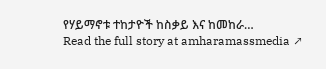የሃይማኖቱ ተከታዮች ከስቃይ እና ከመከራ…
Read the full story at amharamassmedia ↗